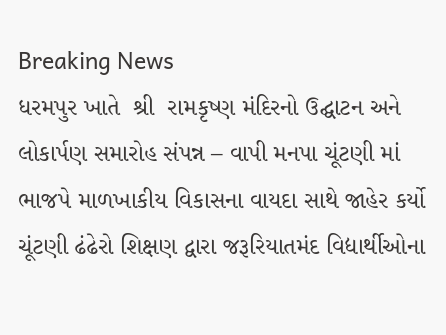Breaking News
ધરમપુર ખાતે  શ્રી  રામકૃષ્ણ મંદિરનો ઉદ્ઘાટન અને લોકાર્પણ સમારોહ સંપન્ન – વાપી મનપા ચૂંટણી માં ભાજપે માળખાકીય વિકાસના વાયદા સાથે જાહેર કર્યો ચૂંટણી ઢંઢેરો શિક્ષણ દ્વારા જરૂરિયાતમંદ વિદ્યાર્થીઓના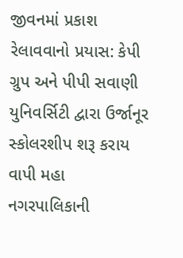જીવનમાં પ્રકાશ રેલાવવાનો પ્રયાસ: કેપી ગ્રુપ અને પીપી સવાણી યુનિવર્સિટી દ્વારા ઉર્જાનૂર સ્કોલરશીપ શરૂ કરાય વાપી મહા નગરપાલિકાની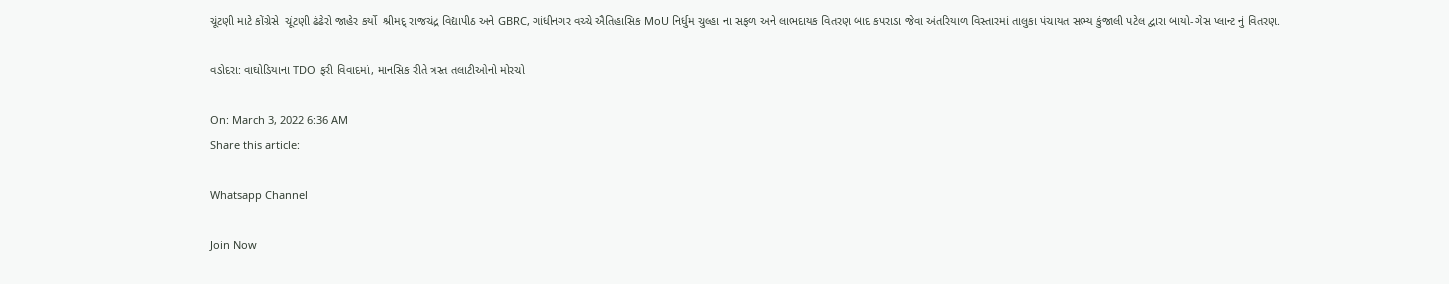ચૂંટણી માટે કોંગ્રેસે  ચૂંટણી ઢંઢેરો જાહેર કર્યો  શ્રીમદ્ રાજચંદ્ર વિદ્યાપીઠ અને GBRC, ગાંધીનગર વચ્ચે ઐતિહાસિક MoU નિર્ધુમ ચુલ્હા ના સફળ અને લાભદાયક વિતરણ બાદ કપરાડા જેવા અંતરિયાળ વિસ્તારમાં તાલુકા પંચાયત સભ્ય કુંજાલી પટેલ દ્વારા બાયો-ગેસ પ્લાન્ટ નું વિતરણ.

વડોદરા: વાઘોડિયાના TDO ફરી વિવાદમાં, માનસિક રીતે ત્રસ્ત તલાટીઓનો મોરચો

On: March 3, 2022 6:36 AM
Share this article:

Whatsapp Channel

Join Now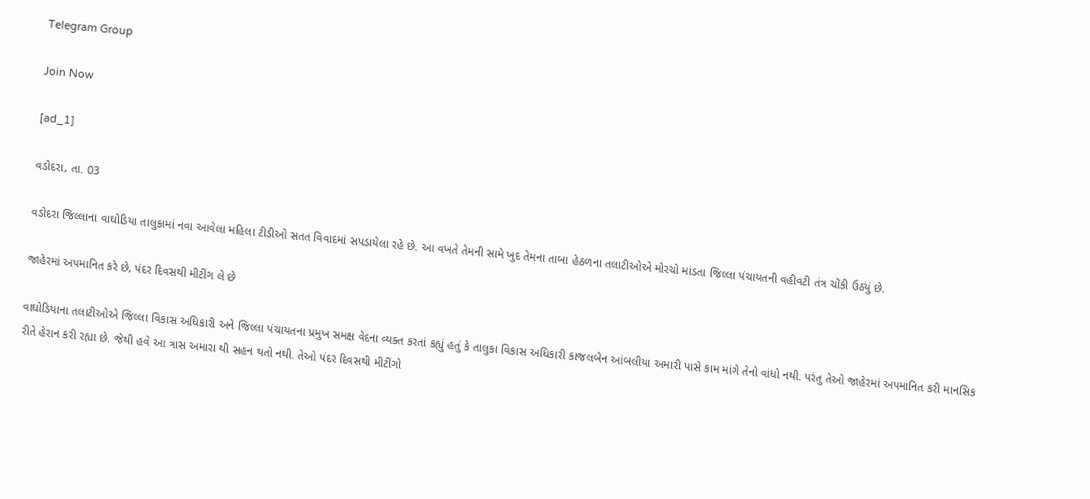Telegram Group

Join Now

[ad_1]

વડોદરા, તા. 03

વડોદરા જિલ્લાના વાઘોડિયા તાલુકામાં નવા આવેલા મહિલા ટીડીઓ સતત વિવાદમાં સપડાયેલા રહે છે. આ વખતે તેમની સામે ખુદ તેમના તાબા હેઠળના તલાટીઓએ મોરચો માંડતા જિલ્લા પંચાયતની વહીવટી તંત્ર ચોંકી ઉઠયું છે.

જાહેરમાં અપમાનિત કરે છે, પંદર દિવસથી મીટીંગ લે છે

વાઘોડિયાના તલાટીઓએ જિલ્લા વિકાસ અધિકારી અને જિલ્લા પંચાયતના પ્રમુખ સમક્ષ વેદના વ્યક્ત કરતાં કહ્યું હતું કે તાલુકા વિકાસ અધિકારી કાજલબેન આંબલીયા અમારી પાસે કામ માંગે તેનો વાંધો નથી. પરંતુ તેઓ જાહેરમાં અપમાનિત કરી માનસિક રીતે હેરાન કરી રહ્યા છે. જેથી હવે આ ત્રાસ અમારા થી સહન થતો નથી. તેઓ પંદર દિવસથી મીટીંગો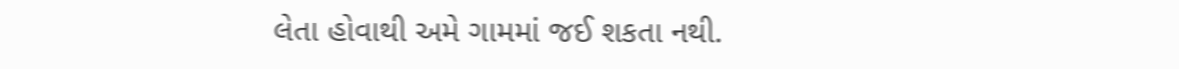લેતા હોવાથી અમે ગામમાં જઈ શકતા નથી.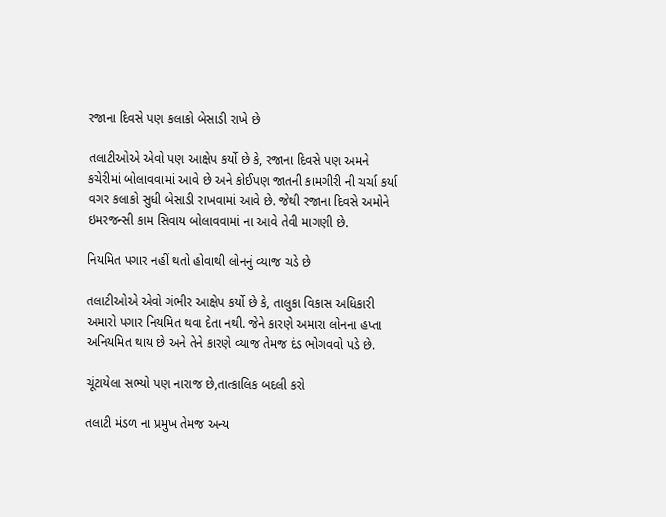રજાના દિવસે પણ કલાકો બેસાડી રાખે છે

તલાટીઓએ એવો પણ આક્ષેપ કર્યો છે કે, રજાના દિવસે પણ અમને કચેરીમાં બોલાવવામાં આવે છે અને કોઈપણ જાતની કામગીરી ની ચર્ચા કર્યા વગર કલાકો સુધી બેસાડી રાખવામાં આવે છે. જેથી રજાના દિવસે અમોને ઇમરજન્સી કામ સિવાય બોલાવવામાં ના આવે તેવી માગણી છે.

નિયમિત પગાર નહીં થતો હોવાથી લોનનું વ્યાજ ચડે છે

તલાટીઓએ એવો ગંભીર આક્ષેપ કર્યો છે કે, તાલુકા વિકાસ અધિકારી અમારો પગાર નિયમિત થવા દેતા નથી. જેને કારણે અમારા લોનના હપ્તા અનિયમિત થાય છે અને તેને કારણે વ્યાજ તેમજ દંડ ભોગવવો પડે છે.

ચૂંટાયેલા સભ્યો પણ નારાજ છે,તાત્કાલિક બદલી કરો

તલાટી મંડળ ના પ્રમુખ તેમજ અન્ય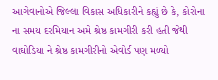આગેવાનોએ જિલ્લા વિકાસ અધિકારીને કહ્યું છે કે, કોરોના ના સમય દરમિયાન અમે શ્રેષ્ઠ કામગીરી કરી હતી જેથી વાઘોડિયા ને શ્રેષ્ઠ કામગીરીનો એવોર્ડ પણ મળ્યો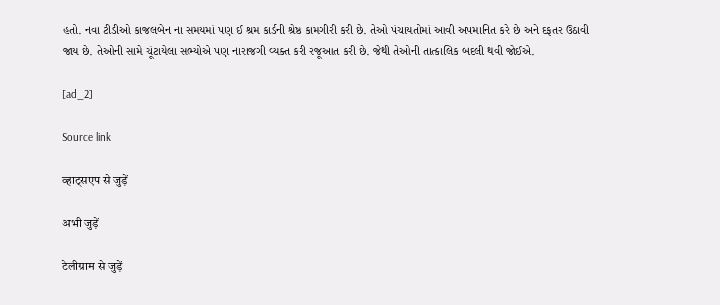હતો. નવા ટીડીઓ કાજલબેન ના સમયમાં પણ ઈ શ્રમ કાર્ડની શ્રેષ્ઠ કામગીરી કરી છે. તેઓ પંચાયતોમાં આવી અપમાનિત કરે છે અને દફતર ઉઠાવી જાય છે. તેઓની સામે ચૂંટાયેલા સભ્યોએ પણ નારાજગી વ્યક્ત કરી રજૂઆત કરી છે. જેથી તેઓની તાત્કાલિક બદલી થવી જોઈએ.

[ad_2]

Source link

व्हाट्सएप से जुड़ें

अभी जुड़ें

टेलीग्राम से जुड़ें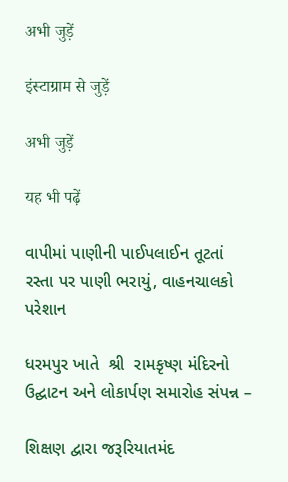अभी जुड़ें

इंस्टाग्राम से जुड़ें

अभी जुड़ें

यह भी पढ़ें

વાપીમાં પાણીની પાઈપલાઈન તૂટતાં રસ્તા પર પાણી ભરાયું, વાહનચાલકો પરેશાન

ધરમપુર ખાતે  શ્રી  રામકૃષ્ણ મંદિરનો ઉદ્ઘાટન અને લોકાર્પણ સમારોહ સંપન્ન –

શિક્ષણ દ્વારા જરૂરિયાતમંદ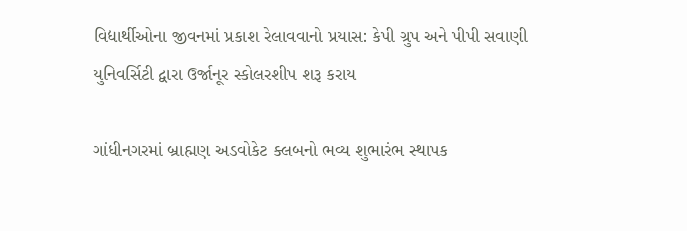વિદ્યાર્થીઓના જીવનમાં પ્રકાશ રેલાવવાનો પ્રયાસ: કેપી ગ્રુપ અને પીપી સવાણી યુનિવર્સિટી દ્વારા ઉર્જાનૂર સ્કોલરશીપ શરૂ કરાય

ગાંધીનગરમાં બ્રાહ્મણ અડવોકેટ ક્લબનો ભવ્ય શુભારંભ સ્થાપક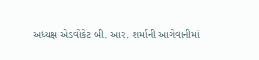અધ્યક્ષ એડવોકેટ બી. આર. શર્માની આગેવાનીમાં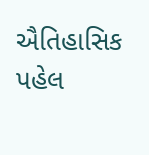ઐતિહાસિક પહેલ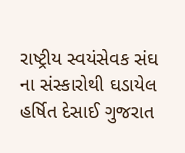રાષ્ટ્રીય સ્વયંસેવક સંઘ ના સંસ્કારોથી ઘડાયેલ હર્ષિત દેસાઈ ગુજરાત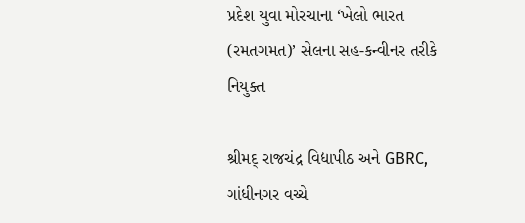પ્રદેશ યુવા મોરચાના ‘ખેલો ભારત (રમતગમત)’ સેલના સહ-કન્વીનર તરીકે નિયુક્ત

શ્રીમદ્ રાજચંદ્ર વિદ્યાપીઠ અને GBRC, ગાંધીનગર વચ્ચે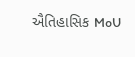ઐતિહાસિક MoU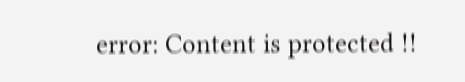error: Content is protected !!